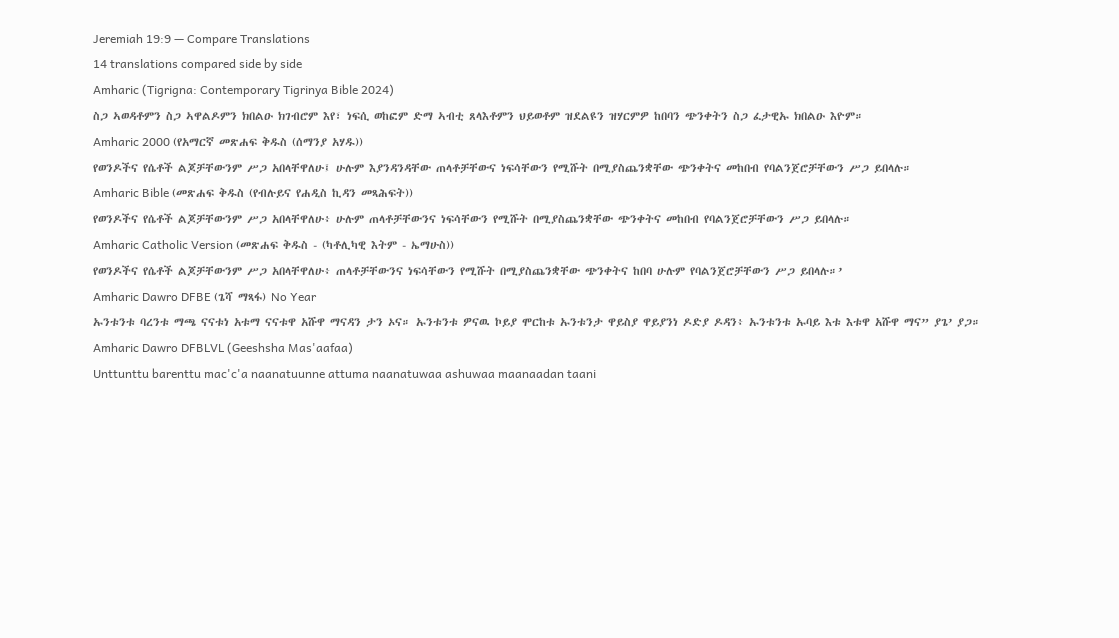Jeremiah 19:9 — Compare Translations
14 translations compared side by side
Amharic (Tigrigna: Contemporary Tigrinya Bible 2024)
ስጋ ኣወዳቶምን ስጋ ኣዋልዶምን ክበልዑ ክገብሮም እየ፣ ነፍሲ ወከፎም ድማ ኣብቲ ጸላእቶምን ህይወቶም ዝደልዩን ዝሃርምዎ ከበባን ጭንቀትን ስጋ ፈታዊኡ ክበልዑ እዮም።
Amharic 2000 (የአማርኛ መጽሐፍ ቅዱስ (ሰማንያ አሃዱ))
የወንዶችና የሴቶች ልጆቻቸውንም ሥጋ አበላቸዋለሁ፤ ሁሉም እያንዳንዳቸው ጠላቶቻቸውና ነፍሳቸውን የሚሹት በሚያስጨንቋቸው ጭንቀትና መከበብ የባልንጀሮቻቸውን ሥጋ ይበላሉ።
Amharic Bible (መጽሐፍ ቅዱስ (የብሉይና የሐዲስ ኪዳን መጻሕፍት))
የወንዶችና የሴቶች ልጆቻቸውንም ሥጋ አበላቸዋለሁ፥ ሁሉም ጠላቶቻቸውንና ነፍሳቸውን የሚሹት በሚያስጨንቋቸው ጭንቀትና መከበብ የባልንጀሮቻቸውን ሥጋ ይበላሉ።
Amharic Catholic Version (መጽሐፍ ቅዱስ - (ካቶሊካዊ እትም - ኤማሁስ))
የወንዶችና የሴቶች ልጆቻቸውንም ሥጋ አበላቸዋለሁ፥ ጠላቶቻቸውንና ነፍሳቸውን የሚሹት በሚያስጨንቋቸው ጭንቀትና ከበባ ሁሉም የባልንጀሮቻቸውን ሥጋ ይበላሉ።’
Amharic Dawro DFBE (ጌሻ ማጻፋ) No Year
ኡንቱንቱ ባረንቱ ማጫ ናናቱነ አቱማ ናናቱዋ አሹዋ ማናዳን ታን ኦና። ኡንቱንቱ ዎናዉ ኮይያ ሞርከቱ ኡንቱንታ ዋይስያ ዋይያንነ ዶድያ ዶዳን፥ ኡንቱንቱ ኡባይ እቱ እቱዋ አሹዋ ማና” ያጌ’ ያጋ።
Amharic Dawro DFBLVL (Geeshsha Mas'aafaa)
Unttunttu barenttu mac'c'a naanatuunne attuma naanatuwaa ashuwaa maanaadan taani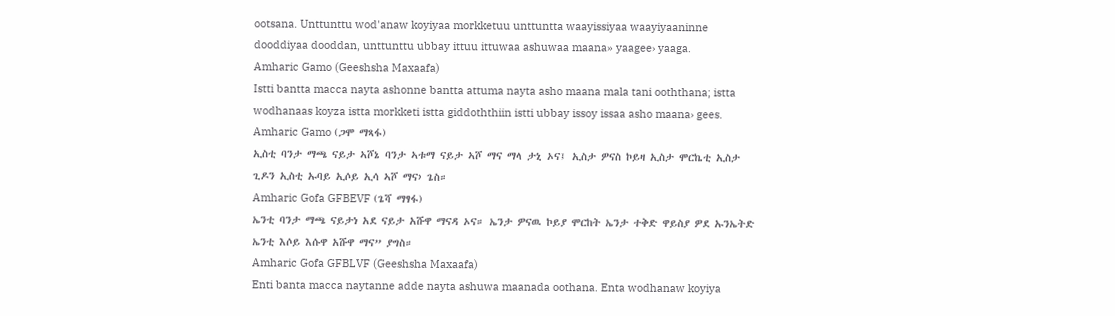ootsana. Unttunttu wod'anaw koyiyaa morkketuu unttuntta waayissiyaa waayiyaaninne dooddiyaa dooddan, unttunttu ubbay ittuu ittuwaa ashuwaa maana» yaagee› yaaga.
Amharic Gamo (Geeshsha Maxaafa)
Istti bantta macca nayta ashonne bantta attuma nayta asho maana mala tani ooththana; istta wodhanaas koyza istta morkketi istta giddoththiin istti ubbay issoy issaa asho maana› gees.
Amharic Gamo (ጋሞ ማጻፋ)
ኢስቲ ባንታ ማጫ ናይታ ኣሾኔ ባንታ ኣቱማ ናይታ ኣሾ ማና ማላ ታኒ ኦና፤ ኢስታ ዎናስ ኮይዛ ኢስታ ሞርኬቲ ኢስታ ጊዶን ኢስቲ ኡባይ ኢሶይ ኢሳ ኣሾ ማና› ጌስ።
Amharic Gofa GFBEVF (ጌሻ ማፃፋ)
ኤንቲ ባንታ ማጫ ናይታነ አደ ናይታ አሹዋ ማናዳ ኦና። ኤንታ ዎናዉ ኮይያ ሞርከት ኤንታ ተቅድ ዋይስያ ዎደ ኡንኤትድ ኤንቲ እሶይ እሱዋ አሹዋ ማና” ያግስ።
Amharic Gofa GFBLVF (Geeshsha Maxaafa)
Enti banta macca naytanne adde nayta ashuwa maanada oothana. Enta wodhanaw koyiya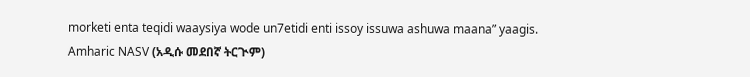morketi enta teqidi waaysiya wode un7etidi enti issoy issuwa ashuwa maana” yaagis.
Amharic NASV (አዲሱ መደበኛ ትርጒም)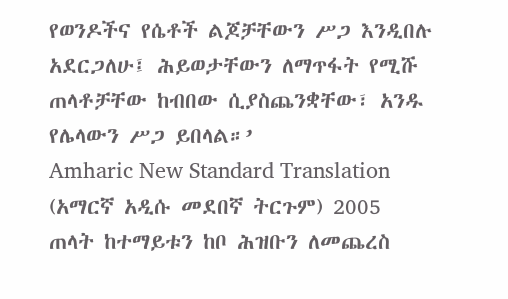የወንዶችና የሴቶች ልጆቻቸውን ሥጋ እንዲበሉ አደርጋለሁ፤ ሕይወታቸውን ለማጥፋት የሚሹ ጠላቶቻቸው ከብበው ሲያስጨንቋቸው፣ አንዱ የሌላውን ሥጋ ይበላል።’
Amharic New Standard Translation (አማርኛ አዲሱ መደበኛ ትርጉም) 2005
ጠላት ከተማይቱን ከቦ ሕዝቡን ለመጨረስ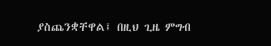ያስጨንቋቸዋል፤ በዚህ ጊዜ ምግብ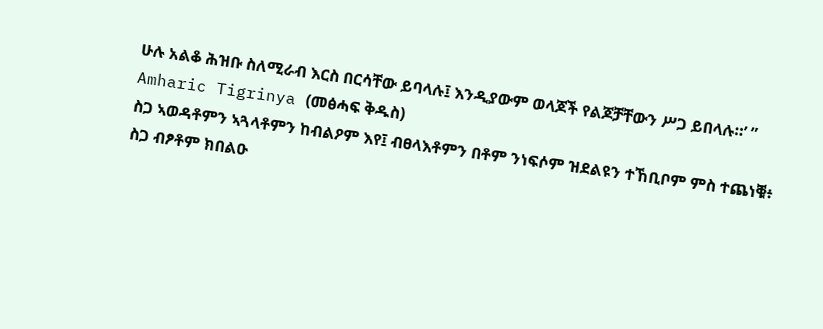ሁሉ አልቆ ሕዝቡ ስለሚራብ እርስ በርሳቸው ይባላሉ፤ እንዲያውም ወላጆች የልጆቻቸውን ሥጋ ይበላሉ።’ ”
Amharic Tigrinya (መፅሓፍ ቅዱስ)
ስጋ ኣወዳቶምን ኣጓላቶምን ከብልዖም እየ፤ ብፀላእቶምን በቶም ንነፍሶም ዝደልዩን ተኸቢቦም ምስ ተጨነቑ፥ ስጋ ብፆቶም ክበልዑ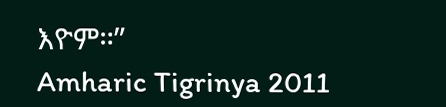እዮም።”
Amharic Tigrinya 2011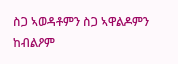ስጋ ኣወዳቶምን ስጋ ኣዋልዶምን ከብልዖም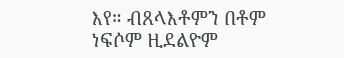እየ። ብጸላእቶምን በቶም ነፍሶም ዚደልዮም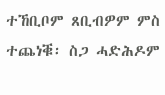ተኸቢቦም ጸቢብዎም ምስ ተጨነቑ፡ ስጋ ሓድሕዶም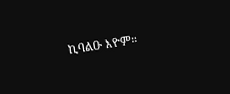ኪባልዑ እዮም።